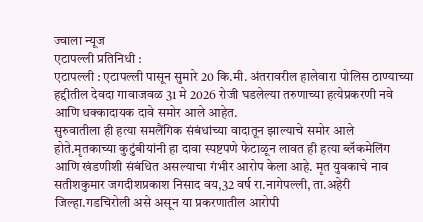ज्वाला न्यूज
एटापल्ली प्रतिनिधी :
एटापल्ली : एटापल्ली पासून सुमारे 20 कि.मी. अंतरावरील हालेवारा पोलिस ठाण्याच्या हद्दीतील देवदा गावाजवळ 31 मे 2026 रोजी घडलेल्या तरुणाच्या हत्येप्रकरणी नवे आणि धक्कादायक दावे समोर आले आहेत.
सुरुवातीला ही हत्या समलैंगिक संबंधांच्या वादातून झाल्याचे समोर आले होते.मृतकाच्या कुटुंबीयांनी हा दावा स्पष्टपणे फेटाळून लावत ही हत्या ब्लॅकमेलिंग आणि खंडणीशी संबंधित असल्याचा गंभीर आरोप केला आहे. मृत युवकाचे नाव सतीशकुमार जगदीशप्रकाश निसाद वय,32 वर्ष रा.नागेपल्ली, ता.अहेरी जिल्हा.गडचिरोली असे असून या प्रकरणातील आरोपी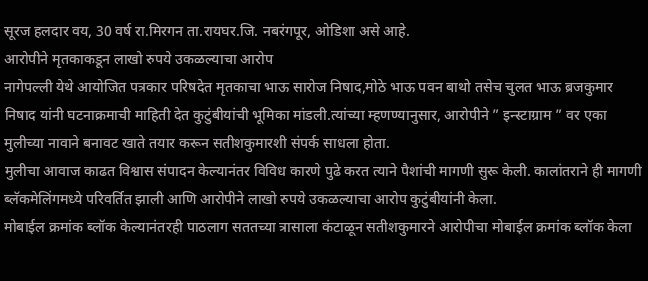सूरज हलदार वय, 30 वर्ष रा.मिरगन ता.रायघर.जि. नबरंगपूर, ओडिशा असे आहे.
आरोपीने मृतकाकडून लाखो रुपये उकळल्याचा आरोप
नागेपल्ली येथे आयोजित पत्रकार परिषदेत मृतकाचा भाऊ सारोज निषाद,मोठे भाऊ पवन बाथो तसेच चुलत भाऊ ब्रजकुमार निषाद यांनी घटनाक्रमाची माहिती देत कुटुंबीयांची भूमिका मांडली.त्यांच्या म्हणण्यानुसार, आरोपीने ” इन्स्टाग्राम ” वर एका मुलीच्या नावाने बनावट खाते तयार करून सतीशकुमारशी संपर्क साधला होता.
मुलीचा आवाज काढत विश्वास संपादन केल्यानंतर विविध कारणे पुढे करत त्याने पैशांची मागणी सुरू केली. कालांतराने ही मागणी ब्लॅकमेलिंगमध्ये परिवर्तित झाली आणि आरोपीने लाखो रुपये उकळल्याचा आरोप कुटुंबीयांनी केला.
मोबाईल क्रमांक ब्लॉक केल्यानंतरही पाठलाग सततच्या त्रासाला कंटाळून सतीशकुमारने आरोपीचा मोबाईल क्रमांक ब्लॉक केला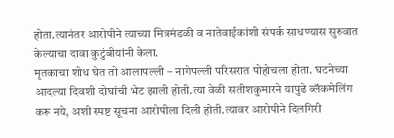होता.त्यानंतर आरोपीने त्याच्या मित्रमंडळी व नातेवाईकांशी संपर्क साधण्यास सुरुवात केल्याचा दावा कुटुंबीयांनी केला.
मृतकाचा शोध घेत तो आलापल्ली – नागेपल्ली परिसरात पोहोचला होता. घटनेच्या आदल्या दिवशी दोघांची भेट झाली होती.त्या वेळी सतीशकुमारने यापुढे ब्लॅकमेलिंग करू नये, अशी स्पष्ट सूचना आरोपीला दिली होती.त्यावर आरोपीने दिलगिरी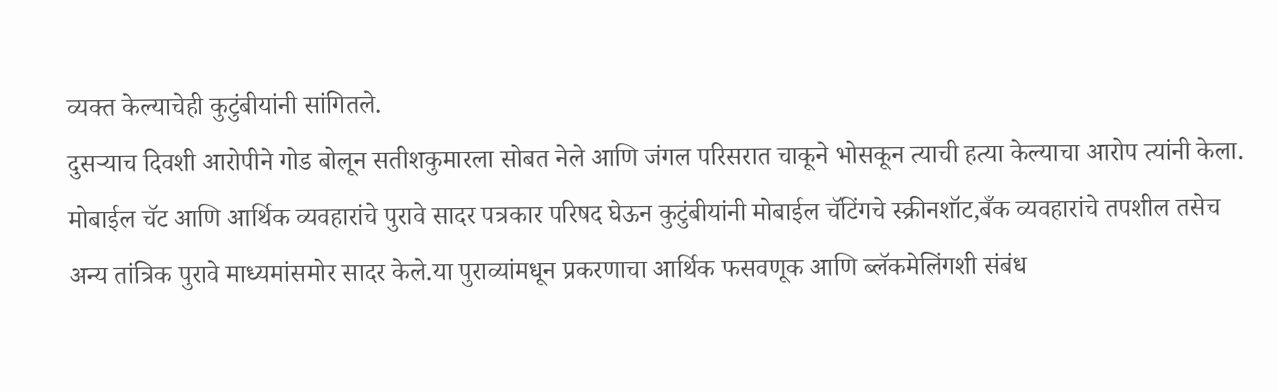व्यक्त केल्याचेही कुटुंबीयांनी सांगितले.
दुसऱ्याच दिवशी आरोपीने गोड बोलून सतीशकुमारला सोबत नेले आणि जंगल परिसरात चाकूने भोसकून त्याची हत्या केल्याचा आरोप त्यांनी केला.
मोबाईल चॅट आणि आर्थिक व्यवहारांचे पुरावे सादर पत्रकार परिषद घेऊन कुटुंबीयांनी मोबाईल चॅटिंगचे स्क्रीनशॉट,बँक व्यवहारांचे तपशील तसेच अन्य तांत्रिक पुरावे माध्यमांसमोर सादर केले.या पुराव्यांमधून प्रकरणाचा आर्थिक फसवणूक आणि ब्लॅकमेलिंगशी संबंध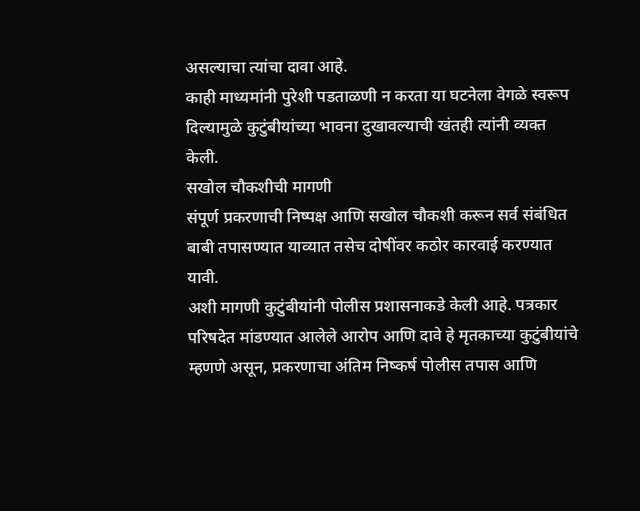असल्याचा त्यांचा दावा आहे.
काही माध्यमांनी पुरेशी पडताळणी न करता या घटनेला वेगळे स्वरूप दिल्यामुळे कुटुंबीयांच्या भावना दुखावल्याची खंतही त्यांनी व्यक्त केली.
सखोल चौकशीची मागणी
संपूर्ण प्रकरणाची निष्पक्ष आणि सखोल चौकशी करून सर्व संबंधित बाबी तपासण्यात याव्यात तसेच दोषींवर कठोर कारवाई करण्यात यावी.
अशी मागणी कुटुंबीयांनी पोलीस प्रशासनाकडे केली आहे. पत्रकार परिषदेत मांडण्यात आलेले आरोप आणि दावे हे मृतकाच्या कुटुंबीयांचे म्हणणे असून, प्रकरणाचा अंतिम निष्कर्ष पोलीस तपास आणि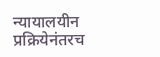न्यायालयीन प्रक्रियेनंतरच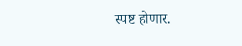स्पष्ट होणार.